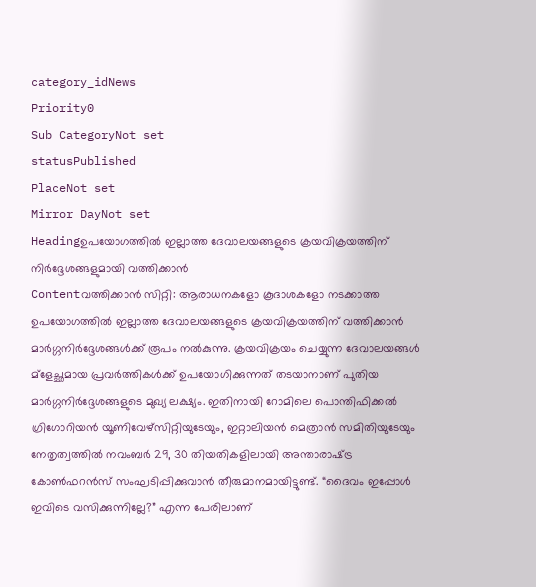category_idNews
Priority0
Sub CategoryNot set
statusPublished
PlaceNot set
Mirror DayNot set
Headingഉപയോഗത്തില്‍ ഇല്ലാത്ത ദേവാലയങ്ങളുടെ ക്രയവിക്രയത്തിന് നിര്‍ദ്ദേശങ്ങളുമായി വത്തിക്കാന്‍
Contentവത്തിക്കാന്‍ സിറ്റി: ആരാധനകളോ കൂദാശകളോ നടക്കാത്ത ഉപയോഗത്തില്‍ ഇല്ലാത്ത ദേവാലയങ്ങളുടെ ക്രയവിക്രയത്തിന് വത്തിക്കാന്‍ മാര്‍ഗ്ഗനിര്‍ദ്ദേശങ്ങള്‍ക്ക് രൂപം നല്‍കുന്നു. ക്രയവിക്രയം ചെയ്യുന്ന ദേവാലയങ്ങള്‍ മ്ളേച്ഛമായ പ്രവര്‍ത്തികള്‍ക്ക് ഉപയോഗിക്കുന്നത് തടയാനാണ് പുതിയ മാര്‍ഗ്ഗനിര്‍ദ്ദേശങ്ങളുടെ മുഖ്യ ലക്ഷ്യം. ഇതിനായി റോമിലെ പൊന്തിഫിക്കല്‍ ഗ്രിഗോറിയന്‍ യൂണിവേഴ്സിറ്റിയുടേയും, ഇറ്റാലിയന്‍ മെത്രാന്‍ സമിതിയുടേയും നേതൃത്വത്തില്‍ നവംബര്‍ 29, 30 തിയതികളിലായി അന്താരാഷ്‌ട്ര കോണ്‍ഫറന്‍സ് സംഘടിപ്പിക്കുവാന്‍ തീരുമാനമായിട്ടുണ്ട്. “ദൈവം ഇപ്പോള്‍ ഇവിടെ വസിക്കുന്നില്ലേ?” എന്ന പേരിലാണ്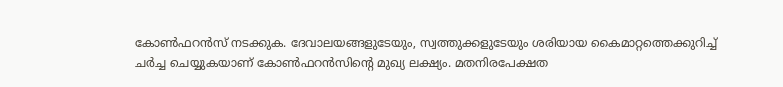കോണ്‍ഫറന്‍സ് നടക്കുക. ദേവാലയങ്ങളുടേയും, സ്വത്തുക്കളുടേയും ശരിയായ കൈമാറ്റത്തെക്കുറിച്ച് ചര്‍ച്ച ചെയ്യുകയാണ് കോണ്‍ഫറന്‍സിന്റെ മുഖ്യ ലക്ഷ്യം. മതനിരപേക്ഷത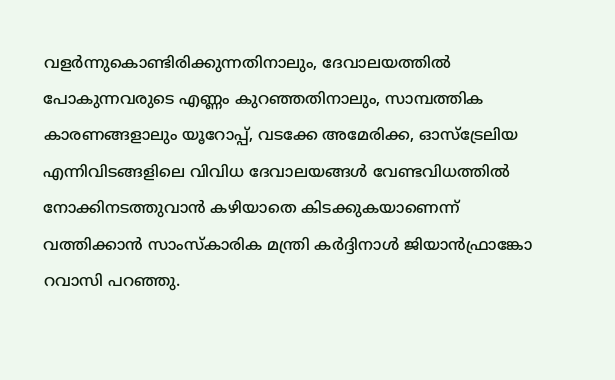വളര്‍ന്നുകൊണ്ടിരിക്കുന്നതിനാലും, ദേവാലയത്തില്‍ പോകുന്നവരുടെ എണ്ണം കുറഞ്ഞതിനാലും, സാമ്പത്തിക കാരണങ്ങളാലും യൂറോപ്പ്, വടക്കേ അമേരിക്ക, ഓസ്ട്രേലിയ എന്നിവിടങ്ങളിലെ വിവിധ ദേവാലയങ്ങള്‍ വേണ്ടവിധത്തില്‍ നോക്കിനടത്തുവാന്‍ കഴിയാതെ കിടക്കുകയാണെന്ന് വത്തിക്കാന്‍ സാംസ്കാരിക മന്ത്രി കര്‍ദ്ദിനാള്‍ ജിയാന്‍ഫ്രാങ്കോ റവാസി പറഞ്ഞു.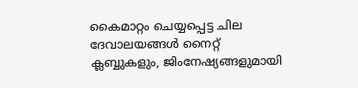കൈമാറ്റം ചെയ്യപ്പെട്ട ചില ദേവാലയങ്ങള്‍ നൈറ്റ് ക്ലബ്ബുകളും, ജിംനേഷ്യങ്ങളുമായി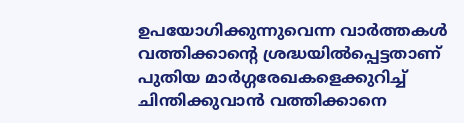ഉപയോഗിക്കുന്നുവെന്ന വാര്‍ത്തകള്‍ വത്തിക്കാന്റെ ശ്രദ്ധയില്‍പ്പെട്ടതാണ് പുതിയ മാര്‍ഗ്ഗരേഖകളെക്കുറിച്ച് ചിന്തിക്കുവാന്‍ വത്തിക്കാനെ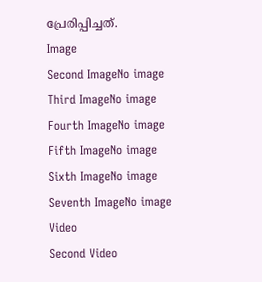പ്രേരിപ്പിച്ചത്.
Image
Second ImageNo image
Third ImageNo image
Fourth ImageNo image
Fifth ImageNo image
Sixth ImageNo image
Seventh ImageNo image
Video
Second Video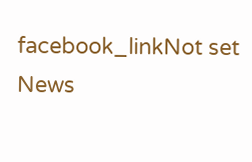facebook_linkNot set
News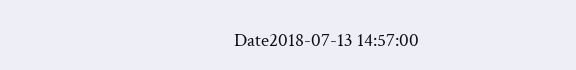Date2018-07-13 14:57:00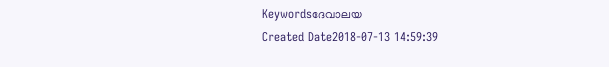Keywordsദേവാലയ
Created Date2018-07-13 14:59:39